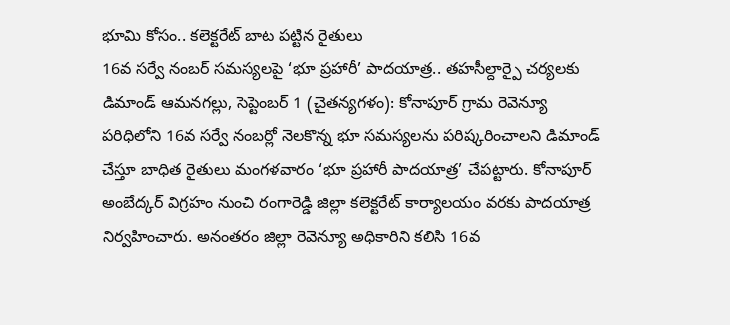భూమి కోసం.. కలెక్టరేట్ బాట పట్టిన రైతులు
16వ సర్వే నంబర్ సమస్యలపై ‘భూ ప్రహారీ’ పాదయాత్ర.. తహసీల్దార్పై చర్యలకు డిమాండ్ ఆమనగల్లు, సెప్టెంబర్ 1 (చైతన్యగళం): కోనాపూర్ గ్రామ రెవెన్యూ పరిధిలోని 16వ సర్వే నంబర్లో నెలకొన్న భూ సమస్యలను పరిష్కరించాలని డిమాండ్ చేస్తూ బాధిత రైతులు మంగళవారం ‘భూ ప్రహారీ పాదయాత్ర’ చేపట్టారు. కోనాపూర్ అంబేద్కర్ విగ్రహం నుంచి రంగారెడ్డి జిల్లా కలెక్టరేట్ కార్యాలయం వరకు పాదయాత్ర నిర్వహించారు. అనంతరం జిల్లా రెవెన్యూ అధికారిని కలిసి 16వ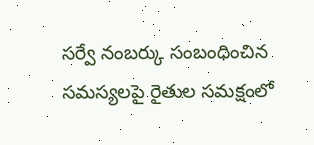సర్వే నంబర్కు సంబంధించిన సమస్యలపై రైతుల సమక్షంలో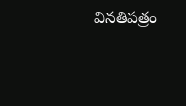వినతిపత్రం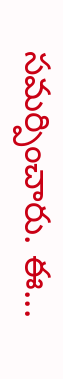సమర్పించారు. ఈ...